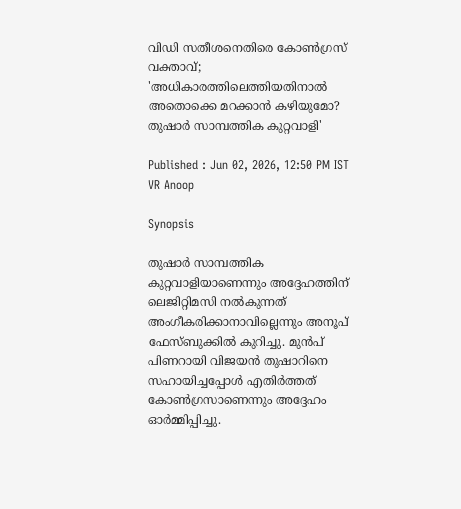വിഡി സതീശനെതിരെ കോൺഗ്രസ് വക്താവ്; 'അധികാരത്തിലെത്തിയതിനാൽ അതൊക്കെ മറക്കാൻ കഴിയുമോ? തുഷാര്‍ സാമ്പത്തിക കുറ്റവാളി'

Published : Jun 02, 2026, 12:50 PM IST
VR Anoop

Synopsis

തുഷാര്‍ സാമ്പത്തിക കുറ്റവാളിയാണെന്നും അദ്ദേഹത്തിന് ലെജിറ്റിമസി നൽകുന്നത് അംഗീകരിക്കാനാവില്ലെന്നും അനൂപ് ഫേസ്ബുക്കിൽ കുറിച്ചു. മുൻപ് പിണറായി വിജയൻ തുഷാറിനെ സഹായിച്ചപ്പോൾ എതിർത്തത് കോൺഗ്രസാണെന്നും അദ്ദേഹം ഓർമ്മിപ്പിച്ചു.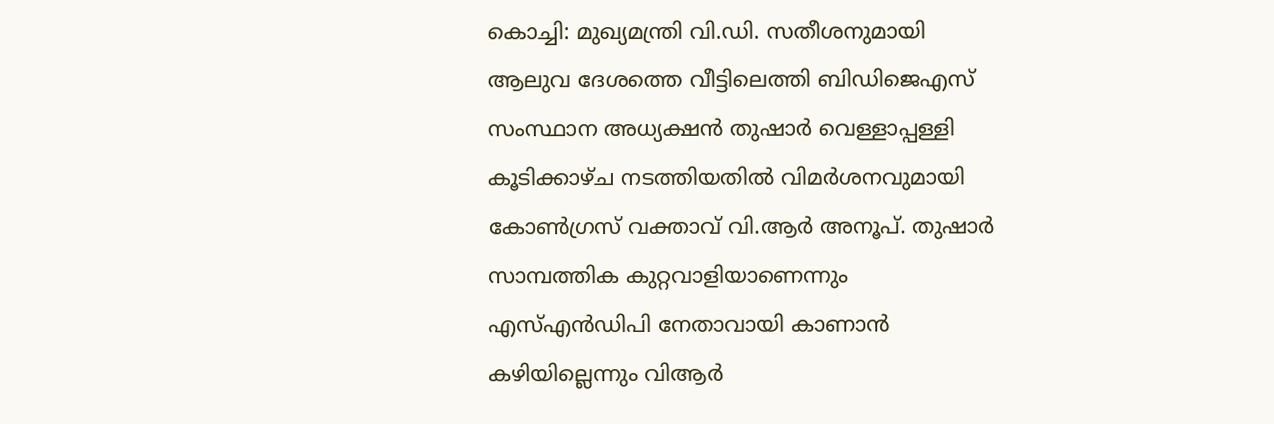കൊച്ചി: മുഖ്യമന്ത്രി വി.ഡി. സതീശനുമായി ആലുവ ദേശത്തെ വീട്ടിലെത്തി ബിഡിജെഎസ് സംസ്ഥാന അധ്യക്ഷന്‍ തുഷാര്‍ വെള്ളാപ്പള്ളി കൂടിക്കാഴ്ച നടത്തിയതിൽ വിമർശനവുമായി കോൺഗ്രസ് വക്താവ് വി.ആർ അനൂപ്. തുഷാര്‍ സാമ്പത്തിക കുറ്റവാളിയാണെന്നും എസ്എൻഡിപി നേതാവായി കാണാന്‍ കഴിയില്ലെന്നും വിആര്‍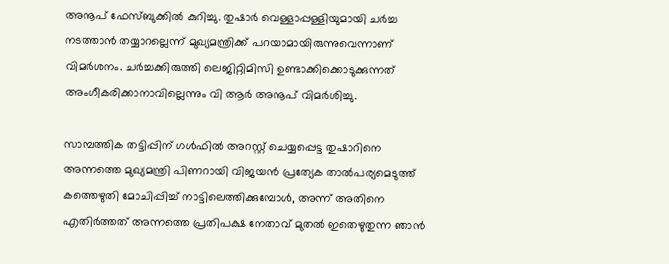അനൂപ് ഫേസ്ബുക്കിൽ കുറിച്ചു. തുഷാര്‍ വെള്ളാപ്പള്ളിയുമായി ചര്‍ച്ച നടത്താന്‍ തയ്യാറല്ലെന്ന് മുഖ്യമന്ത്രിക്ക് പറയാമായിരുന്നുവെന്നാണ് വിമര്‍ശനം. ചര്‍ച്ചക്കിരുത്തി ലെജിറ്റിമിസി ഉണ്ടാക്കിക്കൊടുക്കുന്നത് അംഗീകരിക്കാനാവില്ലെന്നും വി ആര്‍ അനൂപ് വിമർശിച്ചു.

സാമ്പത്തിക തട്ടിപ്പിന് ഗൾഫിൽ അറസ്റ്റ് ചെയ്യപ്പെട്ട തുഷാറിനെ അന്നത്തെ മുഖ്യമന്ത്രി പിണറായി വിജയൻ പ്രത്യേക താൽപര്യമെടുത്ത് കത്തെഴുതി മോചിപ്പിച്ച് നാട്ടിലെത്തിക്കുമ്പോൾ, അന്ന് അതിനെ എതിർത്തത് അന്നത്തെ പ്രതിപക്ഷ നേതാവ് മുതൽ ഇതെഴുതുന്ന ഞാൻ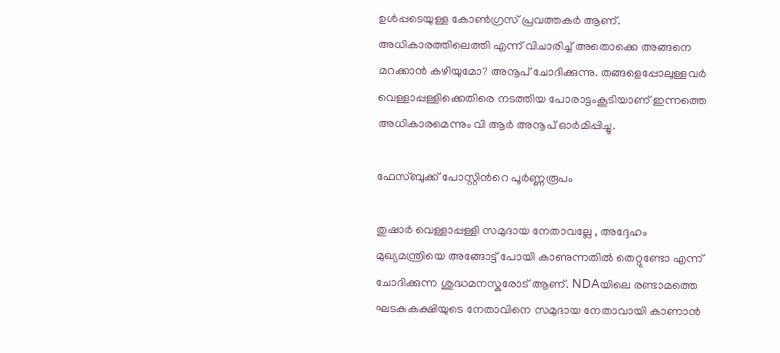ഉൾപ്പടെയുള്ള കോൺഗ്രസ് പ്രവത്തകർ ആണ്. അധികാരത്തിലെത്തി എന്ന് വിചാരിച്ച് അതൊക്കെ അങ്ങനെ മറക്കാൻ കഴിയുമോ? അനൂപ് ചോദിക്കുന്നു. തങ്ങളെപ്പോലുള്ളവര്‍ വെള്ളാപ്പള്ളിക്കെതിരെ നടത്തിയ പോരാട്ടംകൂടിയാണ് ഇന്നത്തെ അധികാരമെന്നും വി ആര്‍ അനൂപ് ഓര്‍മിപ്പിച്ചു.

ഫേസ്ബുക്ക് പോസ്റ്റിന്‍റെ പൂർണ്ണരൂപം

തുഷാർ വെള്ളാപ്പള്ളി സമുദായ നേതാവല്ലേ , അദ്ദേഹം മുഖ്യമന്ത്രിയെ അങ്ങോട്ട് പോയി കാണുന്നതിൽ തെറ്റുണ്ടോ എന്ന് ചോദിക്കുന്ന ശുദ്ധമനസ്കരോട് ആണ്. NDAയിലെ രണ്ടാമത്തെ ഘടകകക്ഷിയുടെ നേതാവിനെ സമുദായ നേതാവായി കാണാൻ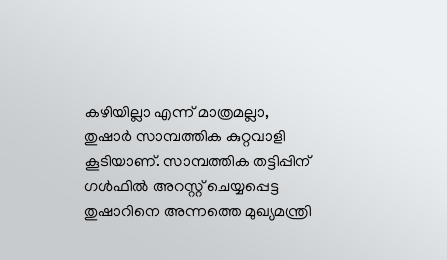കഴിയില്ലാ എന്ന് മാത്രമല്ലാ, തുഷാർ സാമ്പത്തിക കുറ്റവാളി കൂടിയാണ്. സാമ്പത്തിക തട്ടിപ്പിന് ഗൾഫിൽ അറസ്റ്റ് ചെയ്യപ്പെട്ട തുഷാറിനെ അന്നത്തെ മുഖ്യമന്ത്രി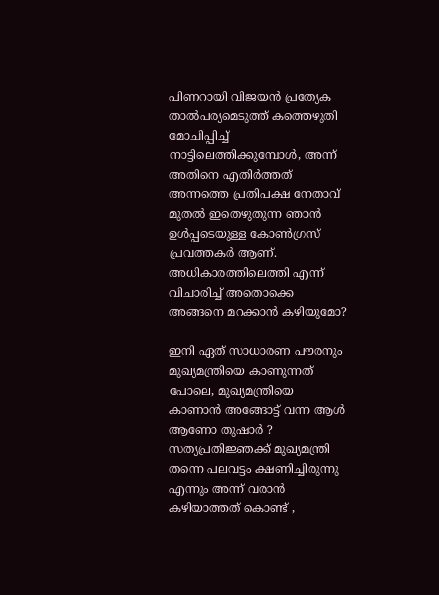പിണറായി വിജയൻ പ്രത്യേക താൽപര്യമെടുത്ത് കത്തെഴുതി മോചിപ്പിച്ച് നാട്ടിലെത്തിക്കുമ്പോൾ, അന്ന് അതിനെ എതിർത്തത് അന്നത്തെ പ്രതിപക്ഷ നേതാവ് മുതൽ ഇതെഴുതുന്ന ഞാൻ ഉൾപ്പടെയുള്ള കോൺഗ്രസ് പ്രവത്തകർ ആണ്. അധികാരത്തിലെത്തി എന്ന് വിചാരിച്ച് അതൊക്കെ അങ്ങനെ മറക്കാൻ കഴിയുമോ?

ഇനി ഏത് സാധാരണ പൗരനും മുഖ്യമന്ത്രിയെ കാണുന്നത് പോലെ, മുഖ്യമന്ത്രിയെ കാണാൻ അങ്ങോട്ട് വന്ന ആൾ ആണോ തുഷാർ ? സത്യപ്രതിജ്ഞക്ക് മുഖ്യമന്ത്രി തന്നെ പലവട്ടം ക്ഷണിച്ചിരുന്നു എന്നും അന്ന് വരാൻ കഴിയാത്തത് കൊണ്ട് ,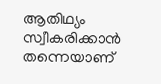ആതിഥ്യം സ്വീകരിക്കാൻ തന്നെയാണ്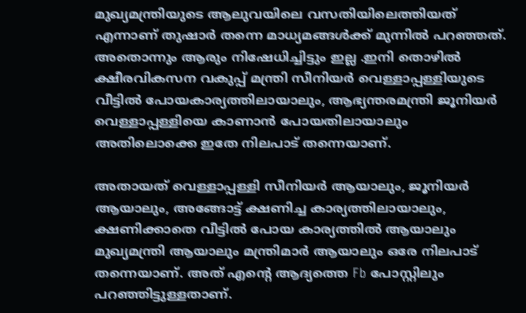മുഖ്യമന്ത്രിയുടെ ആലുവയിലെ വസതിയിലെത്തിയത് എന്നാണ് തുഷാർ തന്നെ മാധ്യമങ്ങൾക്ക് മുന്നിൽ പറഞ്ഞത്. അതൊന്നും ആരും നിഷേധിച്ചിട്ടും ഇല്ല .ഇനി തൊഴിൽ ക്ഷീരവികസന വകുപ്പ് മന്ത്രി സീനിയർ വെള്ളാപ്പള്ളിയുടെ വീട്ടിൽ പോയകാര്യത്തിലായാലും, ആഭ്യന്തരമന്ത്രി ജൂനിയർ വെള്ളാപ്പള്ളിയെ കാണാൻ പോയതിലായാലും അതിലൊക്കെ ഇതേ നിലപാട് തന്നെയാണ്.

അതായത് വെള്ളാപ്പള്ളി സീനിയർ ആയാലും, ജൂനിയർ ആയാലും, അങ്ങോട്ട് ക്ഷണിച്ച കാര്യത്തിലായാലും, ക്ഷണിക്കാതെ വീട്ടിൽ പോയ കാര്യത്തിൽ ആയാലും മുഖ്യമന്ത്രി ആയാലും മന്ത്രിമാർ ആയാലും ഒരേ നിലപാട് തന്നെയാണ്. അത് എൻ്റെ ആദ്യത്തെ Fb പോസ്റ്റിലും പറഞ്ഞിട്ടുള്ളതാണ്.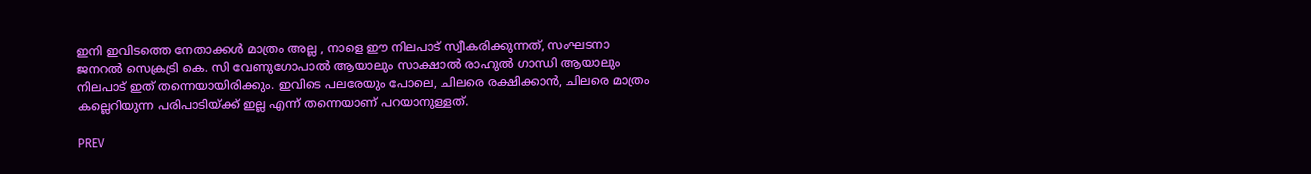ഇനി ഇവിടത്തെ നേതാക്കൾ മാത്രം അല്ല , നാളെ ഈ നിലപാട് സ്വീകരിക്കുന്നത്, സംഘടനാ ജനറൽ സെക്രട്രി കെ. സി വേണുഗോപാൽ ആയാലും സാക്ഷാൽ രാഹുൽ ഗാന്ധി ആയാലും നിലപാട് ഇത് തന്നെയായിരിക്കും. ഇവിടെ പലരേയും പോലെ, ചിലരെ രക്ഷിക്കാൻ, ചിലരെ മാത്രം കല്ലെറിയുന്ന പരിപാടിയ്ക്ക് ഇല്ല എന്ന് തന്നെയാണ് പറയാനുള്ളത്.

PREV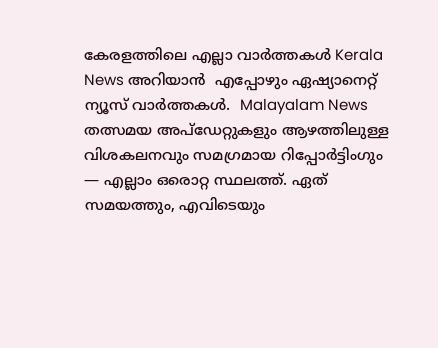കേരളത്തിലെ എല്ലാ വാർത്തകൾ Kerala News അറിയാൻ  എപ്പോഴും ഏഷ്യാനെറ്റ് ന്യൂസ് വാർത്തകൾ.  Malayalam News   തത്സമയ അപ്‌ഡേറ്റുകളും ആഴത്തിലുള്ള വിശകലനവും സമഗ്രമായ റിപ്പോർട്ടിംഗും — എല്ലാം ഒരൊറ്റ സ്ഥലത്ത്. ഏത് സമയത്തും, എവിടെയും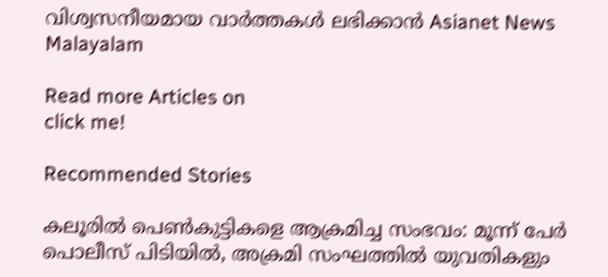വിശ്വസനീയമായ വാർത്തകൾ ലഭിക്കാൻ Asianet News Malayalam

Read more Articles on
click me!

Recommended Stories

കലൂരിൽ പെൺകുട്ടികളെ ആക്രമിച്ച സംഭവം: മൂന്ന് പേർ പൊലീസ് പിടിയിൽ, അക്രമി സംഘത്തിൽ യുവതികളും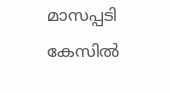മാസപ്പടി കേസിൽ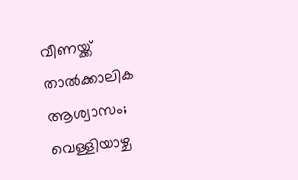വീണയ്ക്ക് താല്‍ക്കാലിക ആശ്വാസം; വെള്ളിയാഴ്ച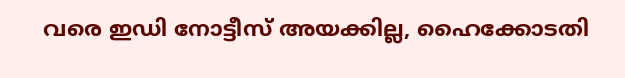വരെ ഇഡി നോട്ടീസ് അയക്കില്ല, ഹൈക്കോടതി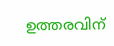ഉത്തരവിന്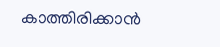കാത്തിരിക്കാൻ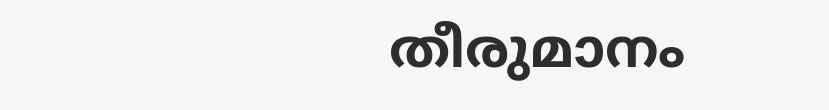തീരുമാനം